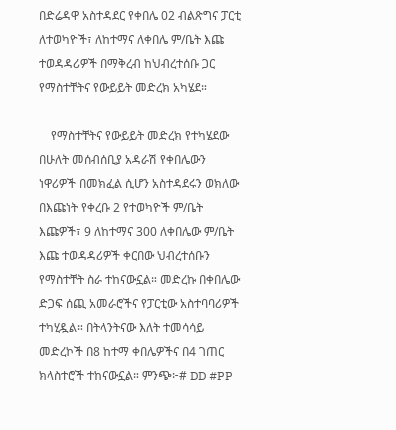በድሬዳዋ አስተዳደር የቀበሌ 02 ብልጽግና ፓርቲ ለተወካዮች፣ ለከተማና ለቀበሌ ም/ቤት እጩ ተወዳዳሪዎች በማቅረብ ከህብረተሰቡ ጋር የማስተቸትና የውይይት መድረክ አካሄደ።

    የማስተቸትና የውይይት መድረክ የተካሄደው በሁለት መሰብሰቢያ አዳራሽ የቀበሌውን ነዋሪዎች በመክፈል ሲሆን አስተዳደሩን ወክለው በእጩነት የቀረቡ 2 የተወካዮች ም/ቤት እጩዎች፣ 9 ለከተማና 300 ለቀበሌው ም/ቤት እጩ ተወዳዳሪዎች ቀርበው ህብረተሰቡን የማስተቸት ስራ ተከናውኗል። መድረኩ በቀበሌው ድጋፍ ሰጪ አመራሮችና የፓርቲው አስተባባሪዎች ተካሂዷል። በትላንትናው እለት ተመሳሳይ መድረኮች በ8 ከተማ ቀበሌዎችና በ4 ገጠር ክላስተሮች ተከናውኗል። ምንጭ፦# DD #PP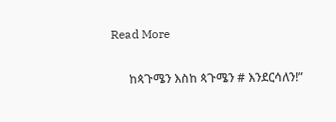Read More

      ከጳጉሜን እስከ ጳጉሜን # እንደርሳለን!”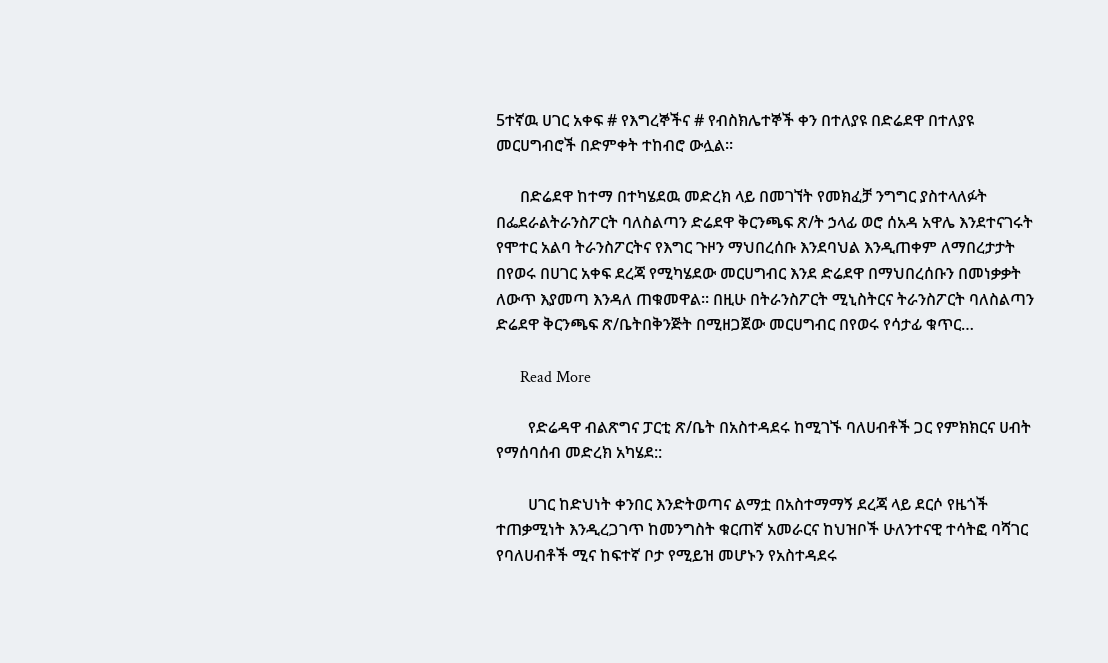5ተኛዉ ሀገር አቀፍ # የእግረኞችና # የብስክሌተኞች ቀን በተለያዩ በድሬደዋ በተለያዩ መርሀግብሮች በድምቀት ተከብሮ ውሏል።

      በድሬደዋ ከተማ በተካሄደዉ መድረክ ላይ በመገኘት የመክፈቻ ንግግር ያስተላለፉት በፌደራልትራንስፖርት ባለስልጣን ድሬደዋ ቅርንጫፍ ጽ/ት ኃላፊ ወሮ ሰአዳ አዋሌ እንደተናገሩት የሞተር አልባ ትራንስፖርትና የእግር ጉዞን ማህበረሰቡ እንደባህል እንዲጠቀም ለማበረታታት በየወሩ በሀገር አቀፍ ደረጃ የሚካሄደው መርሀግብር እንደ ድሬደዋ በማህበረሰቡን በመነቃቃት ለውጥ እያመጣ እንዳለ ጠቁመዋል፡፡ በዚሁ በትራንስፖርት ሚኒስትርና ትራንስፖርት ባለስልጣን ድሬደዋ ቅርንጫፍ ጽ/ቤትበቅንጅት በሚዘጋጀው መርሀግብር በየወሩ የሳታፊ ቁጥር…

      Read More

        የድሬዳዋ ብልጽግና ፓርቲ ጽ/ቤት በአስተዳደሩ ከሚገኙ ባለሀብቶች ጋር የምክክርና ሀብት የማሰባሰብ መድረክ አካሄደ::

        ሀገር ከድህነት ቀንበር እንድትወጣና ልማቷ በአስተማማኝ ደረጃ ላይ ደርሶ የዜጎች ተጠቃሚነት እንዲረጋገጥ ከመንግስት ቁርጠኛ አመራርና ከህዝቦች ሁለንተናዊ ተሳትፎ ባሻገር የባለሀብቶች ሚና ከፍተኛ ቦታ የሚይዝ መሆኑን የአስተዳደሩ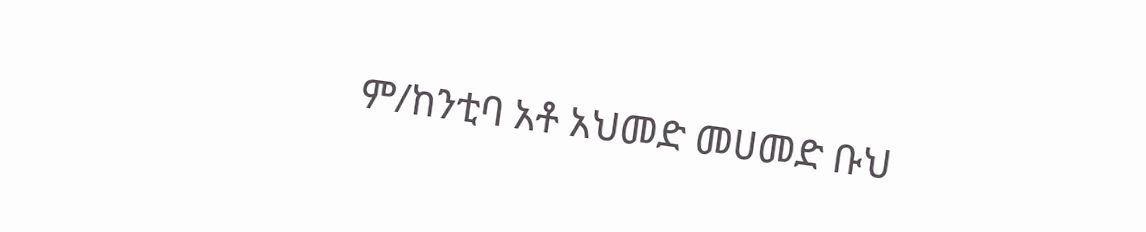ም/ከንቲባ አቶ አህመድ መሀመድ ቡህ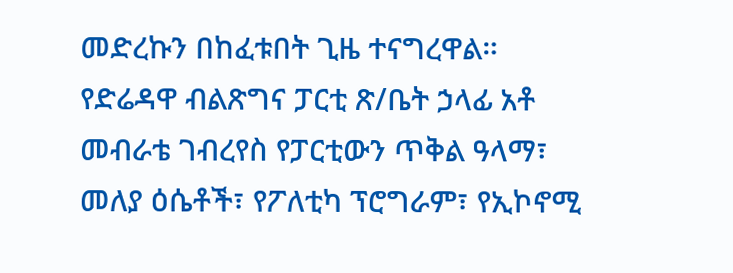መድረኩን በከፈቱበት ጊዜ ተናግረዋል። የድሬዳዋ ብልጽግና ፓርቲ ጽ/ቤት ኃላፊ አቶ መብራቴ ገብረየስ የፓርቲውን ጥቅል ዓላማ፣ መለያ ዕሴቶች፣ የፖለቲካ ፕሮግራም፣ የኢኮኖሚ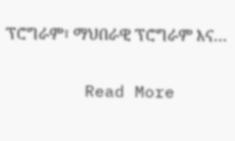ፕሮግራም፣ ማህበራዊ ፕሮግራም እና…

        Read More